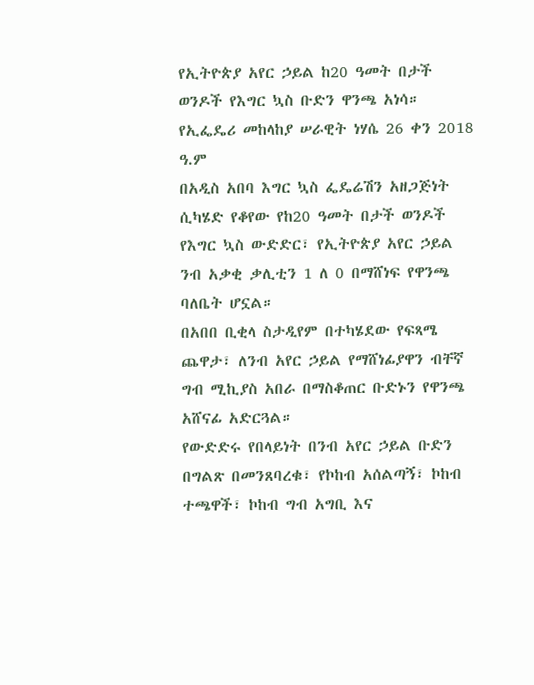የኢትዮጵያ አየር ኃይል ከ20 ዓመት በታች ወንዶች የእግር ኳስ ቡድን ዋንጫ አነሳ።
የኢፌዴሪ መከላከያ ሠራዊት ነሃሴ 26 ቀን 2018 ዓ.ም
በአዲስ አበባ እግር ኳስ ፌዴሬሽን አዘጋጅነት ሲካሄድ የቆየው የከ20 ዓመት በታች ወንዶች የእግር ኳስ ውድድር፣ የኢትዮጵያ አየር ኃይል ንብ አቃቂ ቃሊቲን 1 ለ 0 በማሸነፍ የዋንጫ ባለቤት ሆኗል።
በአበበ ቢቂላ ስታዲየም በተካሄደው የፍጻሜ ጨዋታ፣ ለንብ አየር ኃይል የማሸነፊያዋን ብቸኛ ግብ ሚኪያስ አበራ በማስቆጠር ቡድኑን የዋንጫ አሸናፊ አድርጓል።
የውድድሩ የበላይነት በንብ አየር ኃይል ቡድን በግልጽ በመንጸባረቁ፣ የኮከብ አሰልጣኝ፣ ኮከብ ተጫዋች፣ ኮከብ ግብ አግቢ እና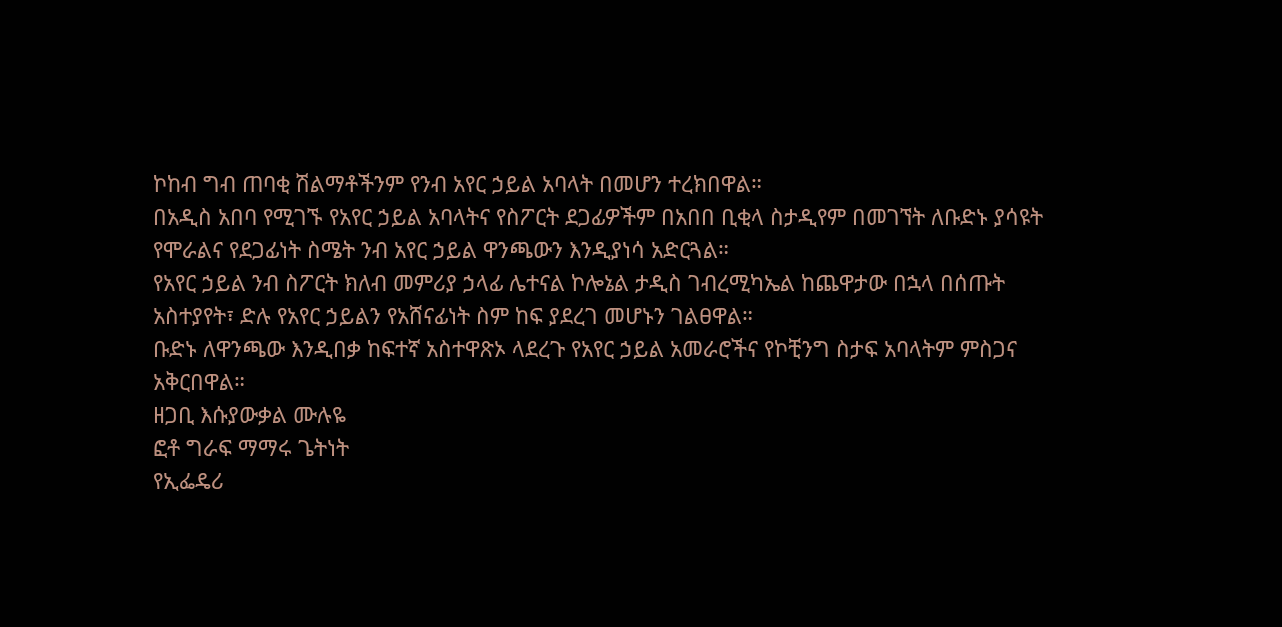ኮከብ ግብ ጠባቂ ሽልማቶችንም የንብ አየር ኃይል አባላት በመሆን ተረክበዋል።
በአዲስ አበባ የሚገኙ የአየር ኃይል አባላትና የስፖርት ደጋፊዎችም በአበበ ቢቂላ ስታዲየም በመገኘት ለቡድኑ ያሳዩት የሞራልና የደጋፊነት ስሜት ንብ አየር ኃይል ዋንጫውን እንዲያነሳ አድርጓል።
የአየር ኃይል ንብ ስፖርት ክለብ መምሪያ ኃላፊ ሌተናል ኮሎኔል ታዲስ ገብረሚካኤል ከጨዋታው በኋላ በሰጡት አስተያየት፣ ድሉ የአየር ኃይልን የአሸናፊነት ስም ከፍ ያደረገ መሆኑን ገልፀዋል።
ቡድኑ ለዋንጫው እንዲበቃ ከፍተኛ አስተዋጽኦ ላደረጉ የአየር ኃይል አመራሮችና የኮቺንግ ስታፍ አባላትም ምስጋና አቅርበዋል።
ዘጋቢ እሱያውቃል ሙሉዬ
ፎቶ ግራፍ ማማሩ ጌትነት
የኢፌዴሪ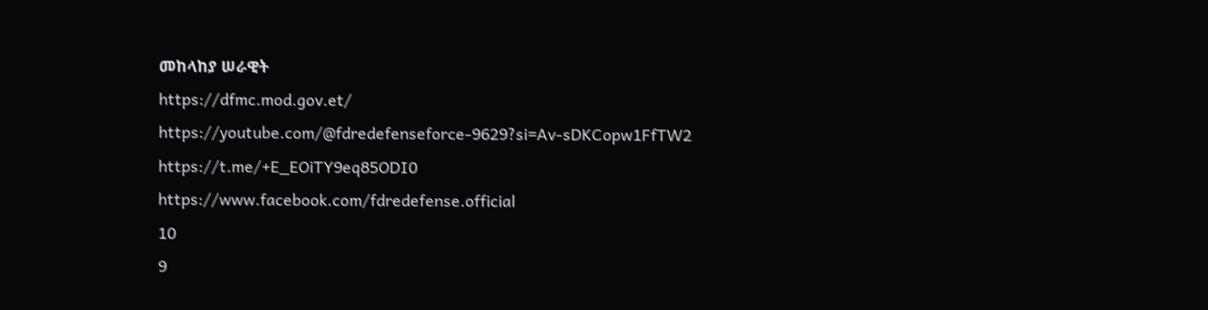መከላከያ ሠራዊት
https://dfmc.mod.gov.et/
https://youtube.com/@fdredefenseforce-9629?si=Av-sDKCopw1FfTW2
https://t.me/+E_EOiTY9eq85ODI0
https://www.facebook.com/fdredefense.official
10
9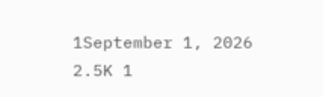1September 1, 2026 2.5K 1